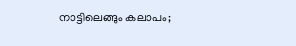നാട്ടിലെങ്ങും കലാപം;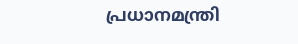പ്രധാനമന്ത്രി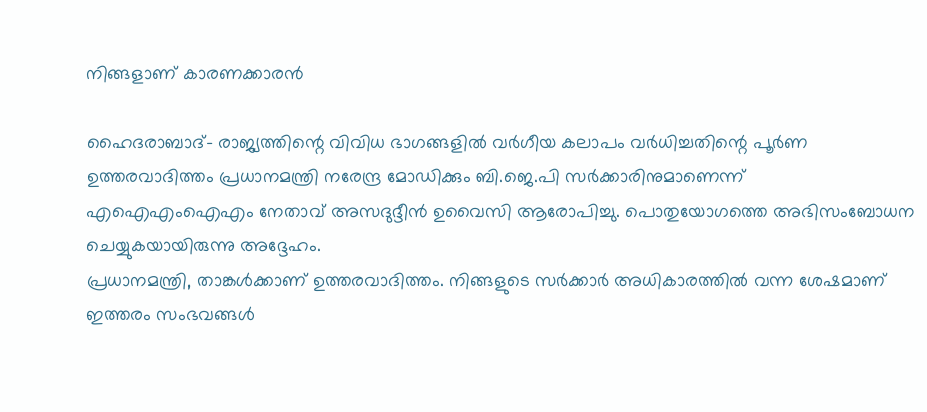നിങ്ങളാണ് കാരണക്കാരന്‍

ഹൈദരാബാദ്- രാജ്യത്തിന്റെ വിവിധ ഭാഗങ്ങളില്‍ വര്‍ഗീയ കലാപം വര്‍ധിച്ചതിന്റെ പൂര്‍ണ ഉത്തരവാദിത്തം പ്രധാനമന്ത്രി നരേന്ദ്ര മോഡിക്കും ബി.ജെ.പി സര്‍ക്കാരിനുമാണെന്ന് എഐഎംഐഎം നേതാവ് അസദുദ്ദീന്‍ ഉവൈസി ആരോപിച്ചു. പൊതുയോഗത്തെ അഭിസംബോധന ചെയ്യുകയായിരുന്നു അദ്ദേഹം.
പ്രധാനമന്ത്രി, താങ്കള്‍ക്കാണ് ഉത്തരവാദിത്തം. നിങ്ങളുടെ സര്‍ക്കാര്‍ അധികാരത്തില്‍ വന്ന ശേഷമാണ് ഇത്തരം സംഭവങ്ങള്‍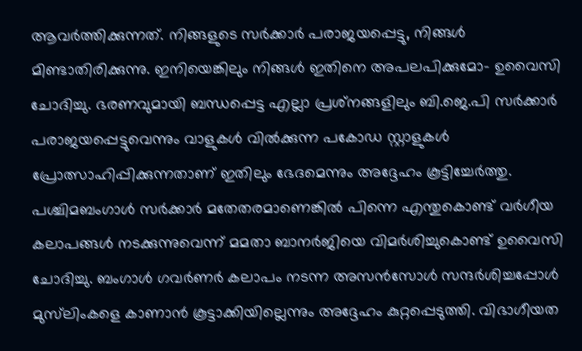ആവര്‍ത്തിക്കുന്നത്. നിങ്ങളുടെ സര്‍ക്കാര്‍ പരാജയപ്പെട്ടു, നിങ്ങള്‍ മിണ്ടാതിരിക്കുന്നു. ഇനിയെങ്കിലും നിങ്ങള്‍ ഇതിനെ അപലപിക്കുമോ- ഉവൈസി ചോദിച്ചു. ഭരണവുമായി ബന്ധപ്പെട്ട എല്ലാ പ്രശ്‌നങ്ങളിലും ബി.ജെ.പി സര്‍ക്കാര്‍ പരാജയപ്പെട്ടുവെന്നും വാളുകള്‍ വില്‍ക്കുന്ന പകോഡ സ്റ്റാളുകള്‍ പ്രോത്സാഹിപ്പിക്കുന്നതാണ് ഇതിലും ഭേദമെന്നും അദ്ദേഹം കൂട്ടിച്ചേര്‍ത്തു.
പശ്ചിമബംഗാള്‍ സര്‍ക്കാര്‍ മതേതരമാണെങ്കില്‍ പിന്നെ എന്തുകൊണ്ട് വര്‍ഗീയ കലാപങ്ങള്‍ നടക്കുന്നുവെന്ന് മമതാ ബാനര്‍ജിയെ വിമര്‍ശിച്ചുകൊണ്ട് ഉവൈസി ചോദിച്ചു. ബംഗാള്‍ ഗവര്‍ണര്‍ കലാപം നടന്ന അസന്‍സോള്‍ സന്ദര്‍ശിച്ചപ്പോള്‍ മുസ്‌ലിംകളെ കാണാന്‍ കൂട്ടാക്കിയില്ലെന്നും അദ്ദേഹം കുറ്റപ്പെടുത്തി. വിഭാഗീയത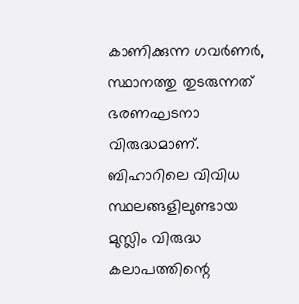കാണിക്കുന്ന ഗവര്‍ണര്‍, സ്ഥാനത്തു തുടരുന്നത് ഭരണഘടനാ വിരുദ്ധമാണ്. ബിഹാറിലെ വിവിധ സ്ഥലങ്ങളിലുണ്ടായ മുസ്ലിം വിരുദ്ധ കലാപത്തിന്റെ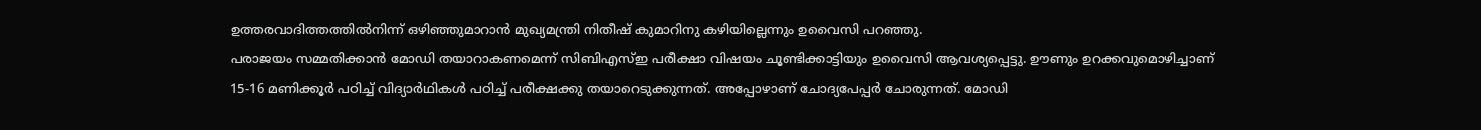ഉത്തരവാദിത്തത്തില്‍നിന്ന് ഒഴിഞ്ഞുമാറാന്‍ മുഖ്യമന്ത്രി നിതീഷ് കുമാറിനു കഴിയില്ലെന്നും ഉവൈസി പറഞ്ഞു.
പരാജയം സമ്മതിക്കാന്‍ മോഡി തയാറാകണമെന്ന് സിബിഎസ്ഇ പരീക്ഷാ വിഷയം ചൂണ്ടിക്കാട്ടിയും ഉവൈസി ആവശ്യപ്പെട്ടു. ഊണും ഉറക്കവുമൊഴിച്ചാണ് 15-16 മണിക്കൂര്‍ പഠിച്ച് വിദ്യാര്‍ഥികള്‍ പഠിച്ച് പരീക്ഷക്കു തയാറെടുക്കുന്നത്. അപ്പോഴാണ് ചോദ്യപേപ്പര്‍ ചോരുന്നത്. മോഡി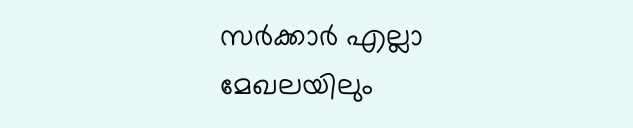സര്‍ക്കാര്‍ എല്ലാ മേഖലയിലും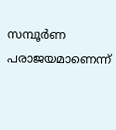സമ്പൂര്‍ണ പരാജയമാണെന്ന്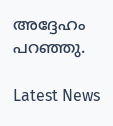അദ്ദേഹം പറഞ്ഞു.

Latest News